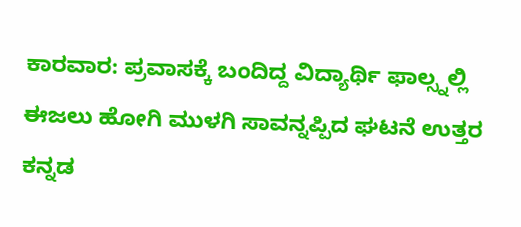ಕಾರವಾರ: ಪ್ರವಾಸಕ್ಕೆ ಬಂದಿದ್ದ ವಿದ್ಯಾರ್ಥಿ ಫಾಲ್ಸ್ನಲ್ಲಿ ಈಜಲು ಹೋಗಿ ಮುಳಗಿ ಸಾವನ್ನಪ್ಪಿದ ಘಟನೆ ಉತ್ತರ ಕನ್ನಡ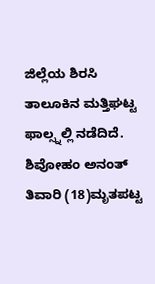ಜಿಲ್ಲೆಯ ಶಿರಸಿ ತಾಲೂಕಿನ ಮತ್ತಿಘಟ್ಟ ಫಾಲ್ಸ್ನಲ್ಲಿ ನಡೆದಿದೆ.
ಶಿವೋಹಂ ಅನಂತ್ ತಿವಾರಿ (18)ಮೃತಪಟ್ಟ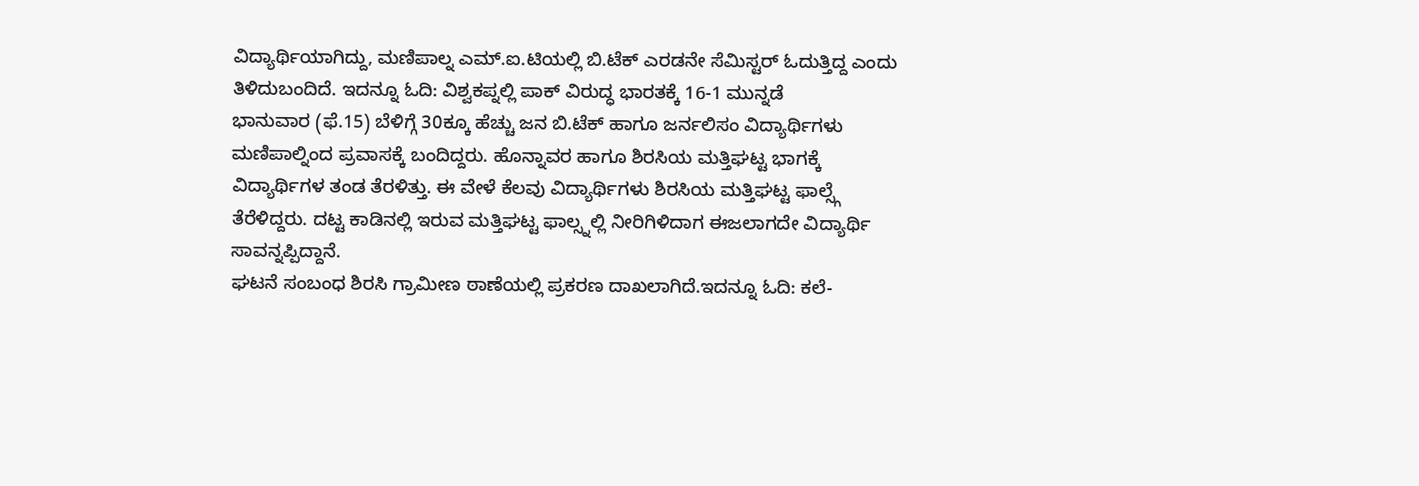ವಿದ್ಯಾರ್ಥಿಯಾಗಿದ್ದು, ಮಣಿಪಾಲ್ನ ಎಮ್.ಐ.ಟಿಯಲ್ಲಿ ಬಿ.ಟೆಕ್ ಎರಡನೇ ಸೆಮಿಸ್ಟರ್ ಓದುತ್ತಿದ್ದ ಎಂದು ತಿಳಿದುಬಂದಿದೆ. ಇದನ್ನೂ ಓದಿ: ವಿಶ್ವಕಪ್ನಲ್ಲಿ ಪಾಕ್ ವಿರುದ್ಧ ಭಾರತಕ್ಕೆ 16-1 ಮುನ್ನಡೆ
ಭಾನುವಾರ (ಫೆ.15) ಬೆಳಿಗ್ಗೆ 30ಕ್ಕೂ ಹೆಚ್ಚು ಜನ ಬಿ.ಟೆಕ್ ಹಾಗೂ ಜರ್ನಲಿಸಂ ವಿದ್ಯಾರ್ಥಿಗಳು ಮಣಿಪಾಲ್ನಿಂದ ಪ್ರವಾಸಕ್ಕೆ ಬಂದಿದ್ದರು. ಹೊನ್ನಾವರ ಹಾಗೂ ಶಿರಸಿಯ ಮತ್ತಿಘಟ್ಟ ಭಾಗಕ್ಕೆ ವಿದ್ಯಾರ್ಥಿಗಳ ತಂಡ ತೆರಳಿತ್ತು. ಈ ವೇಳೆ ಕೆಲವು ವಿದ್ಯಾರ್ಥಿಗಳು ಶಿರಸಿಯ ಮತ್ತಿಘಟ್ಟ ಫಾಲ್ಸ್ಗೆ ತೆರೆಳಿದ್ದರು. ದಟ್ಟ ಕಾಡಿನಲ್ಲಿ ಇರುವ ಮತ್ತಿಘಟ್ಟ ಫಾಲ್ಸ್ನಲ್ಲಿ ನೀರಿಗಿಳಿದಾಗ ಈಜಲಾಗದೇ ವಿದ್ಯಾರ್ಥಿ ಸಾವನ್ನಪ್ಪಿದ್ದಾನೆ.
ಘಟನೆ ಸಂಬಂಧ ಶಿರಸಿ ಗ್ರಾಮೀಣ ಠಾಣೆಯಲ್ಲಿ ಪ್ರಕರಣ ದಾಖಲಾಗಿದೆ.ಇದನ್ನೂ ಓದಿ: ಕಲೆ-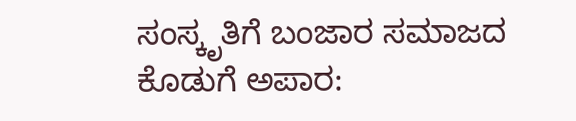ಸಂಸ್ಕೃತಿಗೆ ಬಂಜಾರ ಸಮಾಜದ ಕೊಡುಗೆ ಅಪಾರ: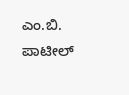ಎಂ.ಬಿ. ಪಾಟೀಲ್